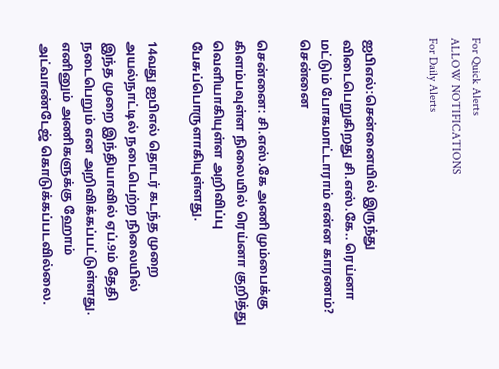For Quick Alerts
ALLOW NOTIFICATIONS
For Daily Alerts


ஐபிஎல்:சென்னையில் இருந்து விடைபெறுகிறது சி.எஸ்.கே.. ரெய்னா மட்டும் போகமாட்டாராம் என்ன காரணம்? சென்னை

சென்னை: சி.எஸ்.கே அணி மும்பைக்கு கிளம்பவுள்ள நிலையில் ரெய்னா குறித்து வெளியாகியுள்ள அறிவிப்பு பேசுப்பொருளாகியுள்ளது.

14வது ஐபிஎல் தொடர் கடந்த முறை அயல்நாட்டில் நடைபெற்ற நிலையில் இந்த முறை இந்தியாவில் ஏப்.9ம் தேதி நடைபெறும் என அறிவிக்கப்பட்டுள்ளது. எனினும் அணிகளுக்கு ஹோம் அட்வாண்டேஜ் கொடுக்கப்படவில்லை.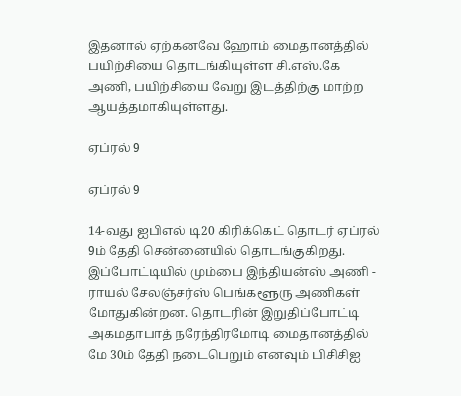இதனால் ஏற்கனவே ஹோம் மைதானத்தில் பயிற்சியை தொடங்கியுள்ள சி.எஸ்.கே அணி, பயிற்சியை வேறு இடத்திற்கு மாற்ற ஆயத்தமாகியுள்ளது.

ஏப்ரல் 9

ஏப்ரல் 9

14-வது ஐபிஎல் டி20 கிரிக்கெட் தொடர் ஏப்ரல் 9ம் தேதி சென்னையில் தொடங்குகிறது. இப்போட்டியில் மும்பை இந்தியன்ஸ் அணி - ராயல் சேலஞ்சர்ஸ் பெங்களூரு அணிகள் மோதுகின்றன. தொடரின் இறுதிப்போட்டி அகமதாபாத் நரேந்திரமோடி மைதானத்தில் மே 30ம் தேதி நடைபெறும் எனவும் பிசிசிஐ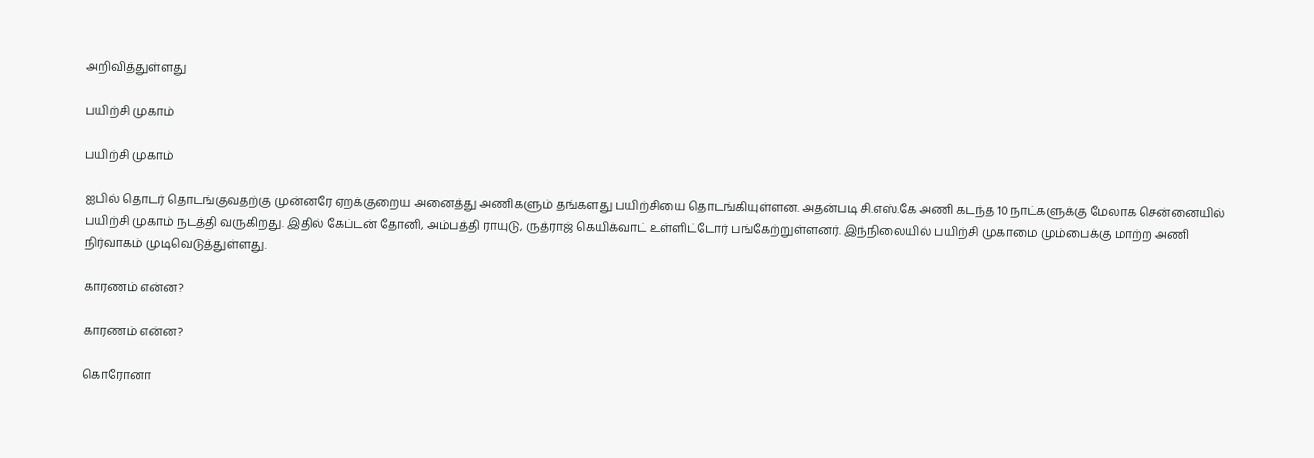அறிவித்துள்ளது

பயிற்சி முகாம்

பயிற்சி முகாம்

ஐபில் தொடர் தொடங்குவதற்கு முன்னரே ஏறக்குறைய அனைத்து அணிகளும் தங்களது பயிற்சியை தொடங்கியுள்ளன. அதன்படி சி.எஸ்.கே அணி கடந்த 10 நாட்களுக்கு மேலாக சென்னையில் பயிற்சி முகாம் நடத்தி வருகிறது. இதில் கேப்டன் தோனி, அம்பத்தி ராயுடு, ருத்ராஜ் கெயிக்வாட் உள்ளிட்டோர் பங்கேற்றுள்ளனர். இந்நிலையில் பயிற்சி முகாமை மும்பைக்கு மாற்ற அணி நிர்வாகம் முடிவெடுத்துள்ளது.

காரணம் என்ன?

காரணம் என்ன?

கொரோனா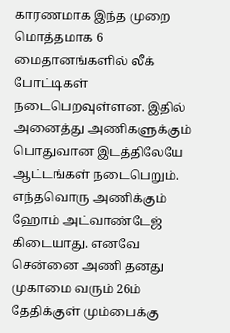காரணமாக இந்த முறை மொத்தமாக 6 மைதானங்களில் லீக் போட்டிகள் நடைபெறவுள்ளன. இதில் அனைத்து அணிகளுக்கும் பொதுவான இடத்திலேயே ஆட்டங்கள் நடைபெறும். எந்தவொரு அணிக்கும் ஹோம் அட்வாண்டேஜ் கிடையாது. எனவே சென்னை அணி தனது முகாமை வரும் 26ம் தேதிக்குள் மும்பைக்கு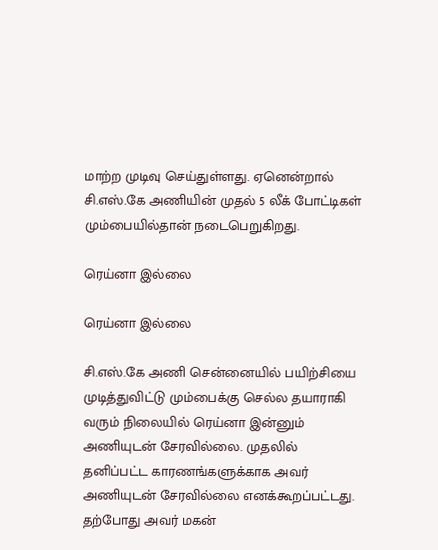மாற்ற முடிவு செய்துள்ளது. ஏனென்றால் சி.எஸ்.கே அணியின் முதல் 5 லீக் போட்டிகள் மும்பையில்தான் நடைபெறுகிறது.

ரெய்னா இல்லை

ரெய்னா இல்லை

சி.எஸ்.கே அணி சென்னையில் பயிற்சியை முடித்துவிட்டு மும்பைக்கு செல்ல தயாராகி வரும் நிலையில் ரெய்னா இன்னும் அணியுடன் சேரவில்லை. முதலில் தனிப்பட்ட காரணங்களுக்காக அவர் அணியுடன் சேரவில்லை எனக்கூறப்பட்டது. தற்போது அவர் மகன்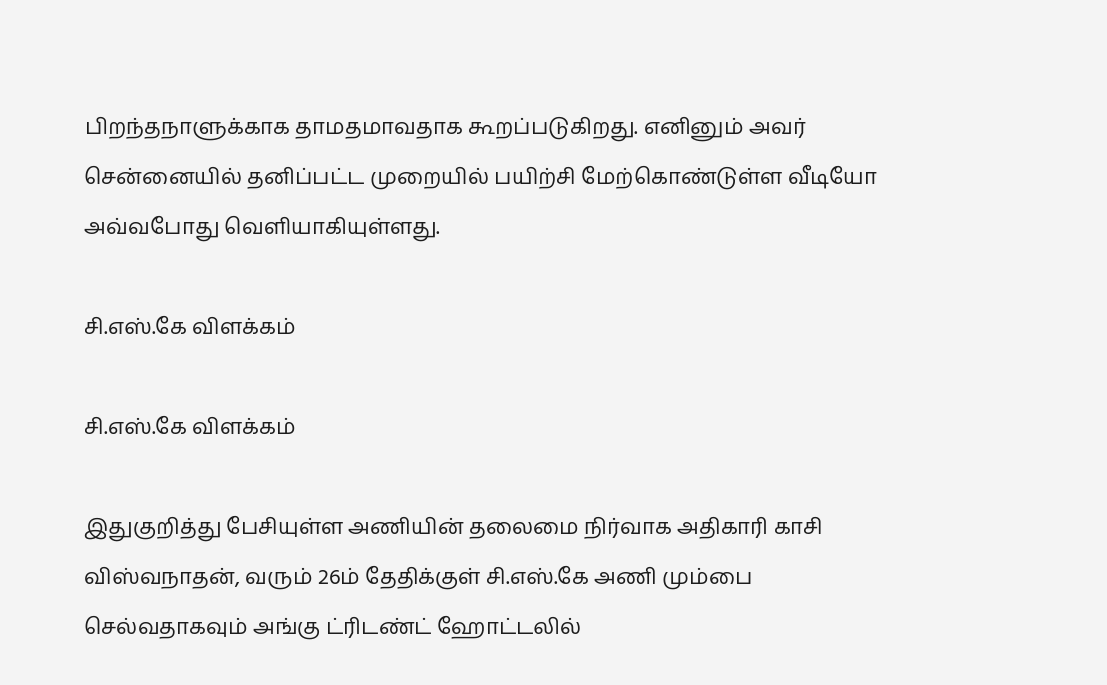பிறந்தநாளுக்காக தாமதமாவதாக கூறப்படுகிறது. எனினும் அவர் சென்னையில் தனிப்பட்ட முறையில் பயிற்சி மேற்கொண்டுள்ள வீடியோ அவ்வபோது வெளியாகியுள்ளது.

சி.எஸ்.கே விளக்கம்

சி.எஸ்.கே விளக்கம்

இதுகுறித்து பேசியுள்ள அணியின் தலைமை நிர்வாக அதிகாரி காசி விஸ்வநாதன், வரும் 26ம் தேதிக்குள் சி.எஸ்.கே அணி மும்பை செல்வதாகவும் அங்கு ட்ரிடண்ட் ஹோட்டலில்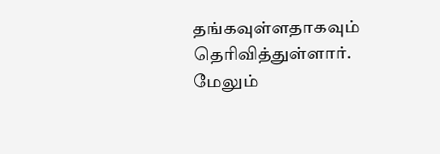தங்கவுள்ளதாகவும் தெரிவித்துள்ளார். மேலும்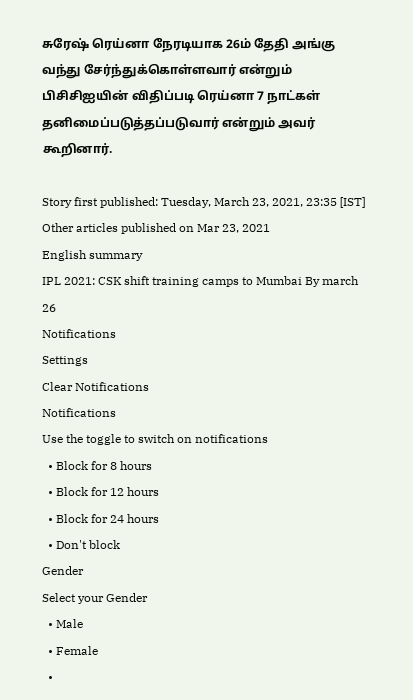சுரேஷ் ரெய்னா நேரடியாக 26ம் தேதி அங்கு வந்து சேர்ந்துக்கொள்ளவார் என்றும் பிசிசிஐயின் விதிப்படி ரெய்னா 7 நாட்கள் தனிமைப்படுத்தப்படுவார் என்றும் அவர் கூறினார்.

Story first published: Tuesday, March 23, 2021, 23:35 [IST]
Other articles published on Mar 23, 2021
English summary
IPL 2021: CSK shift training camps to Mumbai By march 26
Notifications
Settings
Clear Notifications
Notifications
Use the toggle to switch on notifications
  • Block for 8 hours
  • Block for 12 hours
  • Block for 24 hours
  • Don't block
Gender
Select your Gender
  • Male
  • Female
  •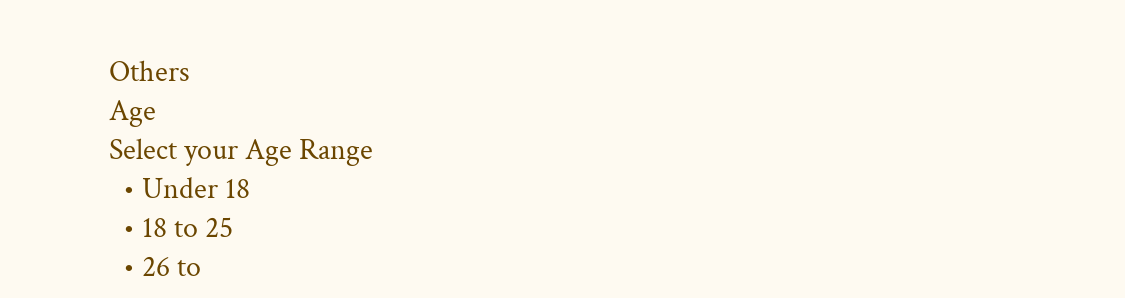Others
Age
Select your Age Range
  • Under 18
  • 18 to 25
  • 26 to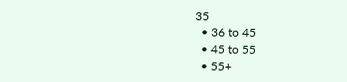35
  • 36 to 45
  • 45 to 55
  • 55+